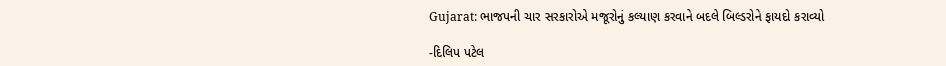Gujarat: ભાજપની ચાર સરકારોએ મજૂરોનું કલ્યાણ કરવાને બદલે બિલ્ડરોને ફાયદો કરાવ્યો

-દિલિપ પટેલ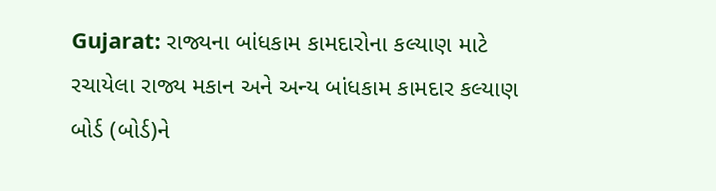Gujarat: રાજ્યના બાંધકામ કામદારોના કલ્યાણ માટે રચાયેલા રાજ્ય મકાન અને અન્ય બાંધકામ કામદાર કલ્યાણ બોર્ડ (બોર્ડ)ને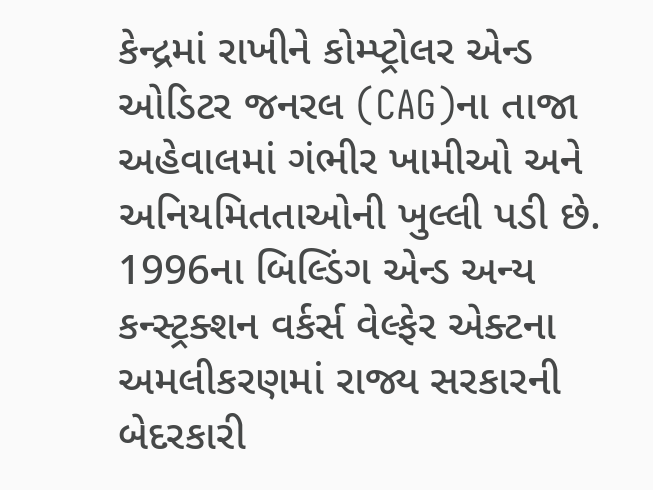કેન્દ્રમાં રાખીને કોમ્પ્ટ્રોલર એન્ડ ઓડિટર જનરલ (CAG)ના તાજા  અહેવાલમાં ગંભીર ખામીઓ અને અનિયમિતતાઓની ખુલ્લી પડી છે. 1996ના બિલ્ડિંગ એન્ડ અન્ય કન્સ્ટ્રક્શન વર્કર્સ વેલ્ફેર એક્ટના અમલીકરણમાં રાજ્ય સરકારની બેદરકારી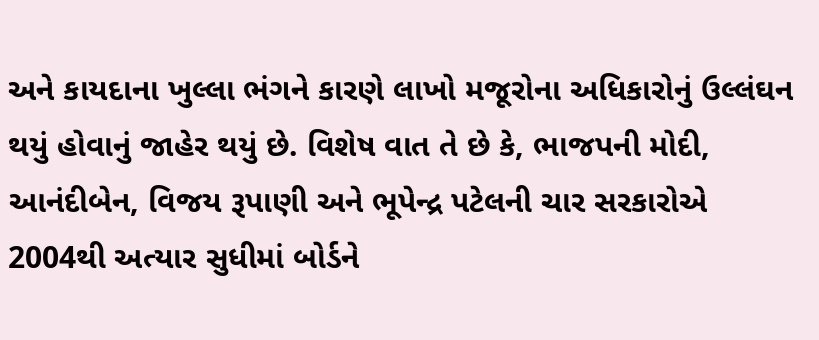અને કાયદાના ખુલ્લા ભંગને કારણે લાખો મજૂરોના અધિકારોનું ઉલ્લંઘન થયું હોવાનું જાહેર થયું છે. વિશેષ વાત તે છે કે, ભાજપની મોદી, આનંદીબેન, વિજય રૂપાણી અને ભૂપેન્દ્ર પટેલની ચાર સરકારોએ 2004થી અત્યાર સુધીમાં બોર્ડને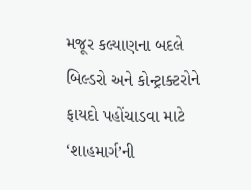મજૂર કલ્યાણના બદલે બિલ્ડરો અને કોન્ટ્રાક્ટરોને ફાયદો પહોંચાડવા માટે ‘શાહમાર્ગ’ની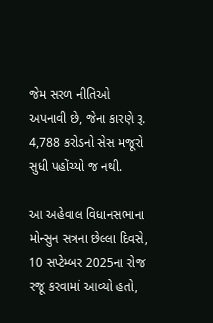જેમ સરળ નીતિઓ અપનાવી છે, જેના કારણે રૂ. 4,788 કરોડનો સેસ મજૂરો સુધી પહોંચ્યો જ નથી.

આ અહેવાલ વિધાનસભાના મોન્સુન સત્રના છેલ્લા દિવસે, 10 સપ્ટેમ્બર 2025ના રોજ રજૂ કરવામાં આવ્યો હતો,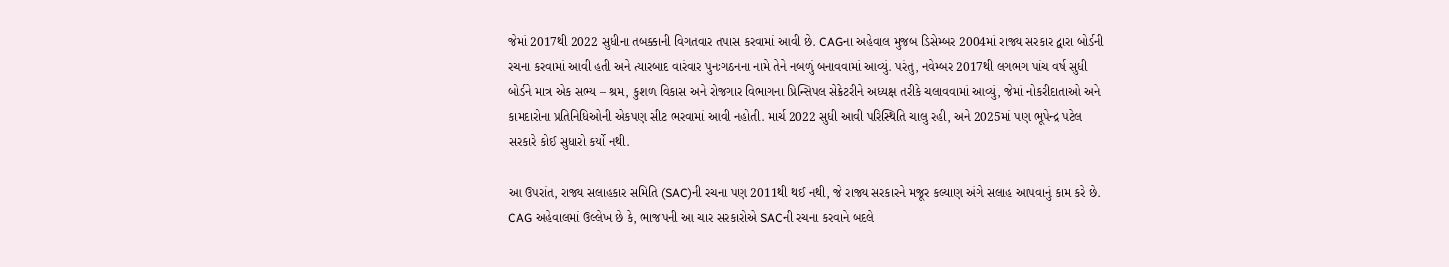જેમાં 2017થી 2022 સુધીના તબક્કાની વિગતવાર તપાસ કરવામાં આવી છે. CAGના અહેવાલ મુજબ ડિસેમ્બર 2004માં રાજ્ય સરકાર દ્વારા બોર્ડની રચના કરવામાં આવી હતી અને ત્યારબાદ વારંવાર પુનઃગઠનના નામે તેને નબળું બનાવવામાં આવ્યું. પરંતુ, નવેમ્બર 2017થી લગભગ પાંચ વર્ષ સુધી બોર્ડને માત્ર એક સભ્ય – શ્રમ, કુશળ વિકાસ અને રોજગાર વિભાગના પ્રિન્સિપલ સેક્રેટરીને અધ્યક્ષ તરીકે ચલાવવામાં આવ્યું, જેમાં નોકરીદાતાઓ અને કામદારોના પ્રતિનિધિઓની એકપણ સીટ ભરવામાં આવી નહોતી. માર્ચ 2022 સુધી આવી પરિસ્થિતિ ચાલુ રહી, અને 2025માં પણ ભૂપેન્દ્ર પટેલ સરકારે કોઈ સુધારો કર્યો નથી.

આ ઉપરાંત, રાજ્ય સલાહકાર સમિતિ (SAC)ની રચના પણ 2011થી થઈ નથી, જે રાજ્ય સરકારને મજૂર કલ્યાણ અંગે સલાહ આપવાનું કામ કરે છે. CAG અહેવાલમાં ઉલ્લેખ છે કે, ભાજપની આ ચાર સરકારોએ SACની રચના કરવાને બદલે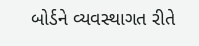બોર્ડને વ્યવસ્થાગત રીતે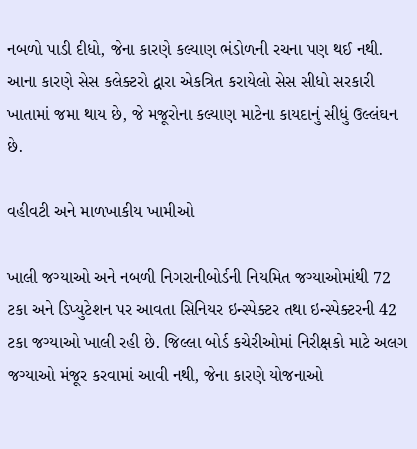નબળો પાડી દીધો, જેના કારણે કલ્યાણ ભંડોળની રચના પણ થઈ નથી. આના કારણે સેસ કલેક્ટરો દ્વારા એકત્રિત કરાયેલો સેસ સીધો સરકારી ખાતામાં જમા થાય છે, જે મજૂરોના કલ્યાણ માટેના કાયદાનું સીધું ઉલ્લંઘન છે.

વહીવટી અને માળખાકીય ખામીઓ

ખાલી જગ્યાઓ અને નબળી નિગરાનીબોર્ડની નિયમિત જગ્યાઓમાંથી 72 ટકા અને ડિપ્યુટેશન પર આવતા સિનિયર ઇન્સ્પેક્ટર તથા ઇન્સ્પેક્ટરની 42 ટકા જગ્યાઓ ખાલી રહી છે. જિલ્લા બોર્ડ કચેરીઓમાં નિરીક્ષકો માટે અલગ જગ્યાઓ મંજૂર કરવામાં આવી નથી, જેના કારણે યોજનાઓ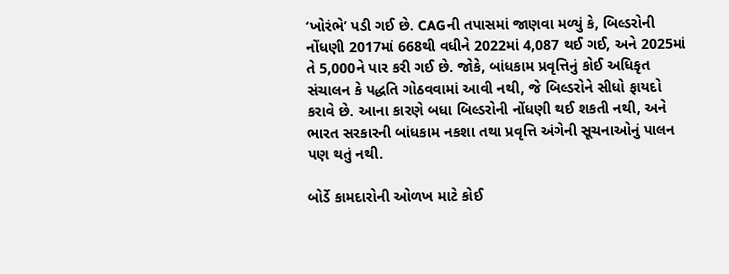‘ખોરંભે’ પડી ગઈ છે. CAGની તપાસમાં જાણવા મળ્યું કે, બિલ્ડરોની નોંધણી 2017માં 668થી વધીને 2022માં 4,087 થઈ ગઈ, અને 2025માં તે 5,000ને પાર કરી ગઈ છે. જોકે, બાંધકામ પ્રવૃત્તિનું કોઈ અધિકૃત સંચાલન કે પદ્ધતિ ગોઠવવામાં આવી નથી, જે બિલ્ડરોને સીધો ફાયદો કરાવે છે. આના કારણે બધા બિલ્ડરોની નોંધણી થઈ શકતી નથી, અને ભારત સરકારની બાંધકામ નકશા તથા પ્રવૃત્તિ અંગેની સૂચનાઓનું પાલન પણ થતું નથી.

બોર્ડે કામદારોની ઓળખ માટે કોઈ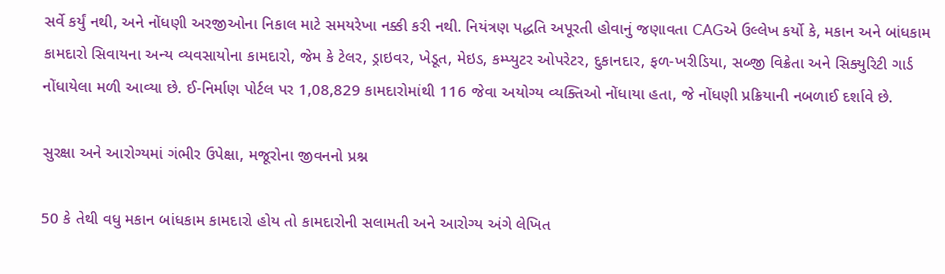સર્વે કર્યું નથી, અને નોંધણી અરજીઓના નિકાલ માટે સમયરેખા નક્કી કરી નથી. નિયંત્રણ પદ્ધતિ અપૂરતી હોવાનું જણાવતા CAGએ ઉલ્લેખ કર્યો કે, મકાન અને બાંધકામ કામદારો સિવાયના અન્ય વ્યવસાયોના કામદારો, જેમ કે ટેલર, ડ્રાઇવર, ખેડૂત, મેઇડ, કમ્પ્યુટર ઓપરેટર, દુકાનદાર, ફળ-ખરીડિયા, સબ્જી વિક્રેતા અને સિક્યુરિટી ગાર્ડ નોંધાયેલા મળી આવ્યા છે. ઈ-નિર્માણ પોર્ટલ પર 1,08,829 કામદારોમાંથી 116 જેવા અયોગ્ય વ્યક્તિઓ નોંધાયા હતા, જે નોંધણી પ્રક્રિયાની નબળાઈ દર્શાવે છે.

સુરક્ષા અને આરોગ્યમાં ગંભીર ઉપેક્ષા, મજૂરોના જીવનનો પ્રશ્ન

50 કે તેથી વધુ મકાન બાંધકામ કામદારો હોય તો કામદારોની સલામતી અને આરોગ્ય અંગે લેખિત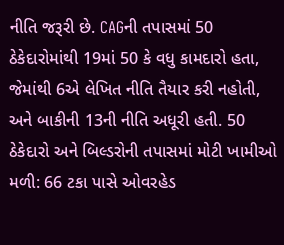નીતિ જરૂરી છે. CAGની તપાસમાં 50 ઠેકેદારોમાંથી 19માં 50 કે વધુ કામદારો હતા, જેમાંથી 6એ લેખિત નીતિ તૈયાર કરી નહોતી, અને બાકીની 13ની નીતિ અધૂરી હતી. 50 ઠેકેદારો અને બિલ્ડરોની તપાસમાં મોટી ખામીઓ મળી: 66 ટકા પાસે ઓવરહેડ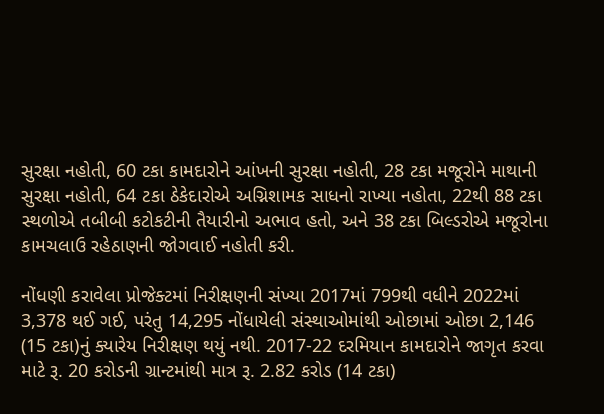સુરક્ષા નહોતી, 60 ટકા કામદારોને આંખની સુરક્ષા નહોતી, 28 ટકા મજૂરોને માથાની સુરક્ષા નહોતી, 64 ટકા ઠેકેદારોએ અગ્નિશામક સાધનો રાખ્યા નહોતા, 22થી 88 ટકા સ્થળોએ તબીબી કટોકટીની તૈયારીનો અભાવ હતો, અને 38 ટકા બિલ્ડરોએ મજૂરોના કામચલાઉ રહેઠાણની જોગવાઈ નહોતી કરી.

નોંધણી કરાવેલા પ્રોજેક્ટમાં નિરીક્ષણની સંખ્યા 2017માં 799થી વધીને 2022માં 3,378 થઈ ગઈ, પરંતુ 14,295 નોંધાયેલી સંસ્થાઓમાંથી ઓછામાં ઓછા 2,146 (15 ટકા)નું ક્યારેય નિરીક્ષણ થયું નથી. 2017-22 દરમિયાન કામદારોને જાગૃત કરવા માટે રૂ. 20 કરોડની ગ્રાન્ટમાંથી માત્ર રૂ. 2.82 કરોડ (14 ટકા)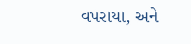વપરાયા, અને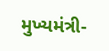મુખ્યમંત્રી-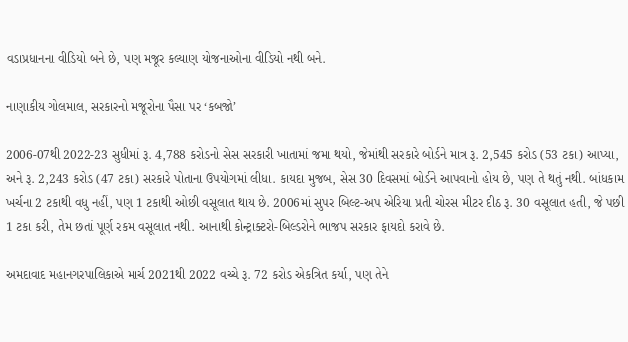વડાપ્રધાનના વીડિયો બને છે, પણ મજૂર કલ્યાણ યોજનાઓના વીડિયો નથી બને.

નાણાકીય ગોલમાલ, સરકારનો મજૂરોના પૈસા પર ‘કબજો’

2006-07થી 2022-23 સુધીમાં રૂ. 4,788 કરોડનો સેસ સરકારી ખાતામાં જમા થયો, જેમાંથી સરકારે બોર્ડને માત્ર રૂ. 2,545 કરોડ (53 ટકા) આપ્યા, અને રૂ. 2,243 કરોડ (47 ટકા) સરકારે પોતાના ઉપયોગમાં લીધા. કાયદા મુજબ, સેસ 30 દિવસમાં બોર્ડને આપવાનો હોય છે, પણ તે થતું નથી. બાંધકામ ખર્ચના 2 ટકાથી વધુ નહીં, પણ 1 ટકાથી ઓછી વસૂલાત થાય છે. 2006માં સુપર બિલ્ટ-અપ એરિયા પ્રતી ચોરસ મીટર દીઠ રૂ. 30 વસૂલાત હતી, જે પછી 1 ટકા કરી, તેમ છતાં પૂર્ણ રકમ વસૂલાત નથી. આનાથી કોન્ટ્રાક્ટરો-બિલ્ડરોને ભાજપ સરકાર ફાયદો કરાવે છે.

અમદાવાદ મહાનગરપાલિકાએ માર્ચ 2021થી 2022 વચ્ચે રૂ. 72 કરોડ એકત્રિત કર્યા, પણ તેને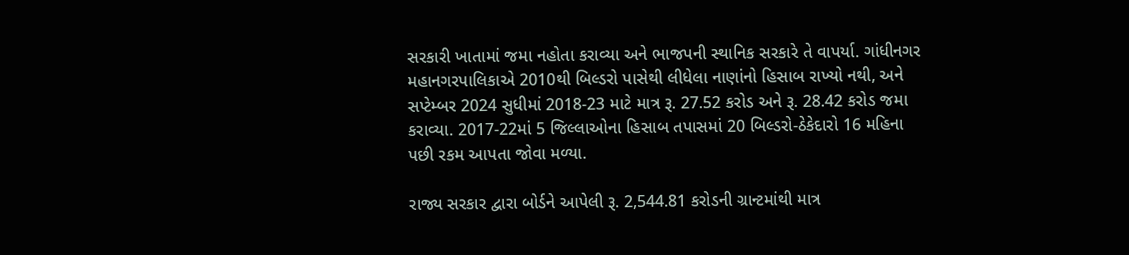સરકારી ખાતામાં જમા નહોતા કરાવ્યા અને ભાજપની સ્થાનિક સરકારે તે વાપર્યા. ગાંધીનગર મહાનગરપાલિકાએ 2010થી બિલ્ડરો પાસેથી લીધેલા નાણાંનો હિસાબ રાખ્યો નથી, અને સપ્ટેમ્બર 2024 સુધીમાં 2018-23 માટે માત્ર રૂ. 27.52 કરોડ અને રૂ. 28.42 કરોડ જમા કરાવ્યા. 2017-22માં 5 જિલ્લાઓના હિસાબ તપાસમાં 20 બિલ્ડરો-ઠેકેદારો 16 મહિના પછી રકમ આપતા જોવા મળ્યા.

રાજ્ય સરકાર દ્વારા બોર્ડને આપેલી રૂ. 2,544.81 કરોડની ગ્રાન્ટમાંથી માત્ર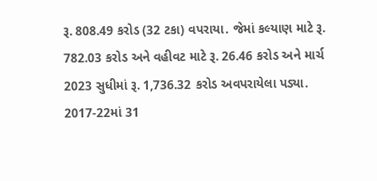રૂ. 808.49 કરોડ (32 ટકા) વપરાયા. જેમાં કલ્યાણ માટે રૂ. 782.03 કરોડ અને વહીવટ માટે રૂ. 26.46 કરોડ અને માર્ચ 2023 સુધીમાં રૂ. 1,736.32 કરોડ અવપરાયેલા પડ્યા. 2017-22માં 31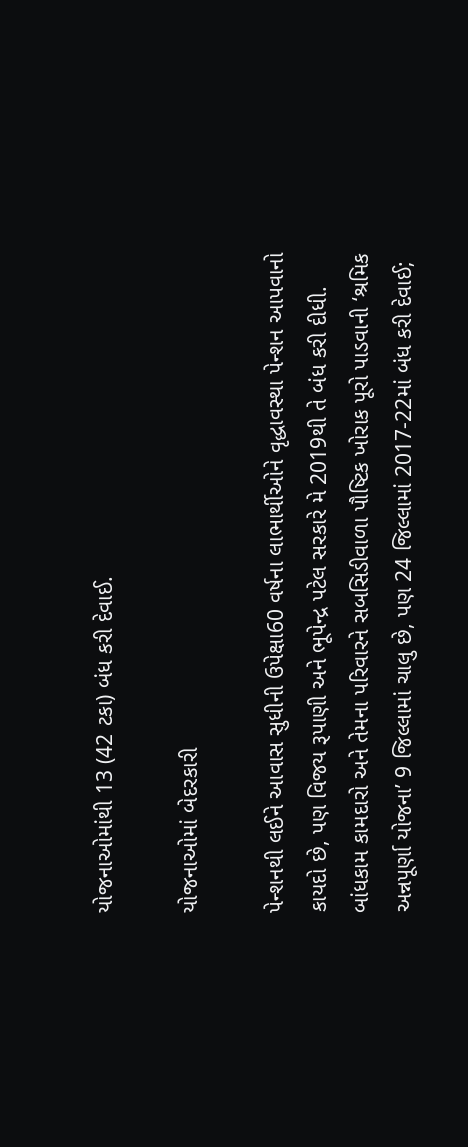યોજનાઓમાંથી 13 (42 ટકા) બંધ કરી દેવાઈ.

યોજનાઓમાં બેદરકારી

પેન્શનથી લઈને આવાસ સુધીની ઉપેક્ષા60 વર્ષના લાભાર્થીઓને વૃદ્ધાવસ્થા પેન્શન આપવાનો કાયદો છે, પણ વિજય રૂપાણી અને ભૂપેન્દ્ર પટેલ સરકારે મે 2019થી તે બંધ કરી દીધી. બાંધકામ કામદારો અને તેમના પરિવારને સબસિડીવાળા પૌષ્ટિક ખોરાક પૂરો પાડવાની ‘શ્રમિક અન્નપૂર્ણા યોજના’ 9 જિલ્લામાં ચાલુ છે, પણ 24 જિલ્લામાં 2017-22માં બંધ કરી દેવાઈ;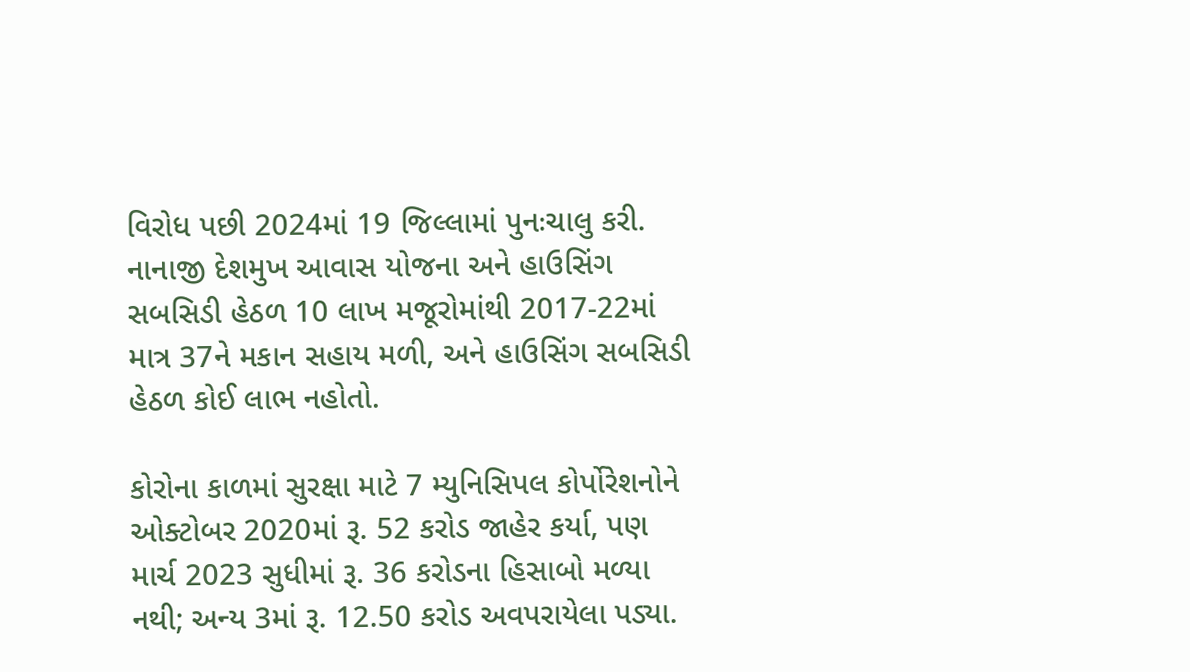વિરોધ પછી 2024માં 19 જિલ્લામાં પુનઃચાલુ કરી. નાનાજી દેશમુખ આવાસ યોજના અને હાઉસિંગ સબસિડી હેઠળ 10 લાખ મજૂરોમાંથી 2017-22માં માત્ર 37ને મકાન સહાય મળી, અને હાઉસિંગ સબસિડી હેઠળ કોઈ લાભ નહોતો.

કોરોના કાળમાં સુરક્ષા માટે 7 મ્યુનિસિપલ કોર્પોરેશનોને ઓક્ટોબર 2020માં રૂ. 52 કરોડ જાહેર કર્યા, પણ માર્ચ 2023 સુધીમાં રૂ. 36 કરોડના હિસાબો મળ્યા નથી; અન્ય 3માં રૂ. 12.50 કરોડ અવપરાયેલા પડ્યા.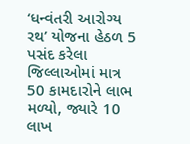‘ધન્વંતરી આરોગ્ય રથ’ યોજના હેઠળ 5 પસંદ કરેલા જિલ્લાઓમાં માત્ર 50 કામદારોને લાભ મળ્યો, જ્યારે 10 લાખ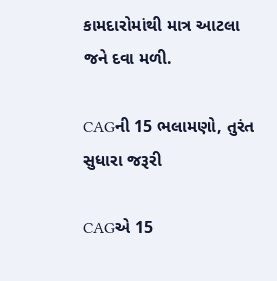કામદારોમાંથી માત્ર આટલા જને દવા મળી.

CAGની 15 ભલામણો, તુરંત સુધારા જરૂરી

CAGએ 15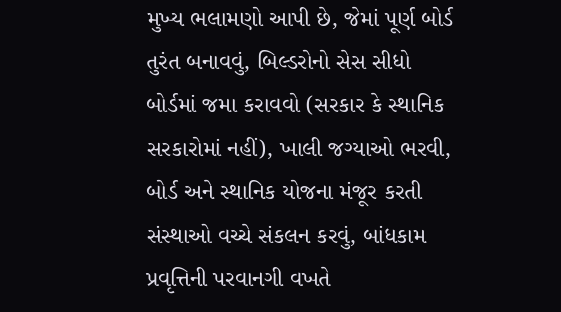મુખ્ય ભલામણો આપી છે, જેમાં પૂર્ણ બોર્ડ તુરંત બનાવવું, બિલ્ડરોનો સેસ સીધો બોર્ડમાં જમા કરાવવો (સરકાર કે સ્થાનિક સરકારોમાં નહીં), ખાલી જગ્યાઓ ભરવી, બોર્ડ અને સ્થાનિક યોજના મંજૂર કરતી સંસ્થાઓ વચ્ચે સંકલન કરવું, બાંધકામ પ્રવૃત્તિની પરવાનગી વખતે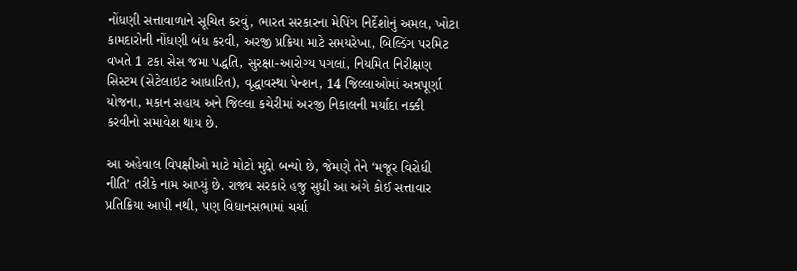નોંધણી સત્તાવાળાને સૂચિત કરવું, ભારત સરકારના મેપિંગ નિર્દેશોનું અમલ, ખોટા કામદારોની નોંધણી બંધ કરવી, અરજી પ્રક્રિયા માટે સમયરેખા, બિલ્ડિંગ પરમિટ વખતે 1 ટકા સેસ જમા પદ્ધતિ, સુરક્ષા-આરોગ્ય પગલાં, નિયમિત નિરીક્ષણ સિસ્ટમ (સેટેલાઇટ આધારિત), વૃદ્ધાવસ્થા પેન્શન, 14 જિલ્લાઓમાં અન્નપૂર્ણા યોજના, મકાન સહાય અને જિલ્લા કચેરીમાં અરજી નિકાલની મર્યાદા નક્કી કરવીનો સમાવેશ થાય છે.

આ અહેવાલ વિપક્ષીઓ માટે મોટો મુદ્દો બન્યો છે, જેમણે તેને ‘મજૂર વિરોધી નીતિ’ તરીકે નામ આપ્યું છે. રાજ્ય સરકારે હજુ સુધી આ અંગે કોઈ સત્તાવાર પ્રતિક્રિયા આપી નથી, પણ વિધાનસભામાં ચર્ચા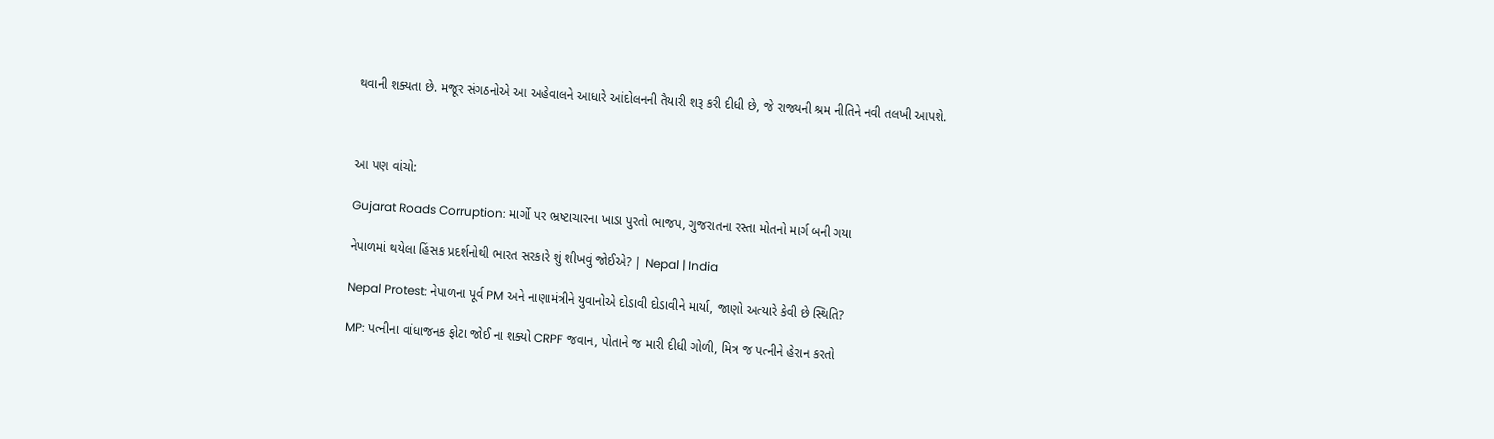થવાની શક્યતા છે. મજૂર સંગઠનોએ આ અહેવાલને આધારે આંદોલનની તૈયારી શરૂ કરી દીધી છે, જે રાજ્યની શ્રમ નીતિને નવી તલખી આપશે.



આ પણ વાંચો:

Gujarat Roads Corruption: માર્ગો પર ભ્રષ્ટાચારના ખાડા પુરતો ભાજપ, ગુજરાતના રસ્તા મોતનો માર્ગ બની ગયા

નેપાળમાં થયેલા હિંસક પ્રદર્શનોથી ભારત સરકારે શું શીખવું જોઈએ? | Nepal | India

Nepal Protest: નેપાળના પૂર્વ PM અને નાણામંત્રીને યુવાનોએ દોડાવી દોડાવીને માર્યા, જાણો અત્યારે કેવી છે સ્થિતિ?

MP: પત્નીના વાંધાજનક ફોટા જોઈ ના શક્યો CRPF જવાન, પોતાને જ મારી દીધી ગોળી, મિત્ર જ પત્નીને હેરાન કરતો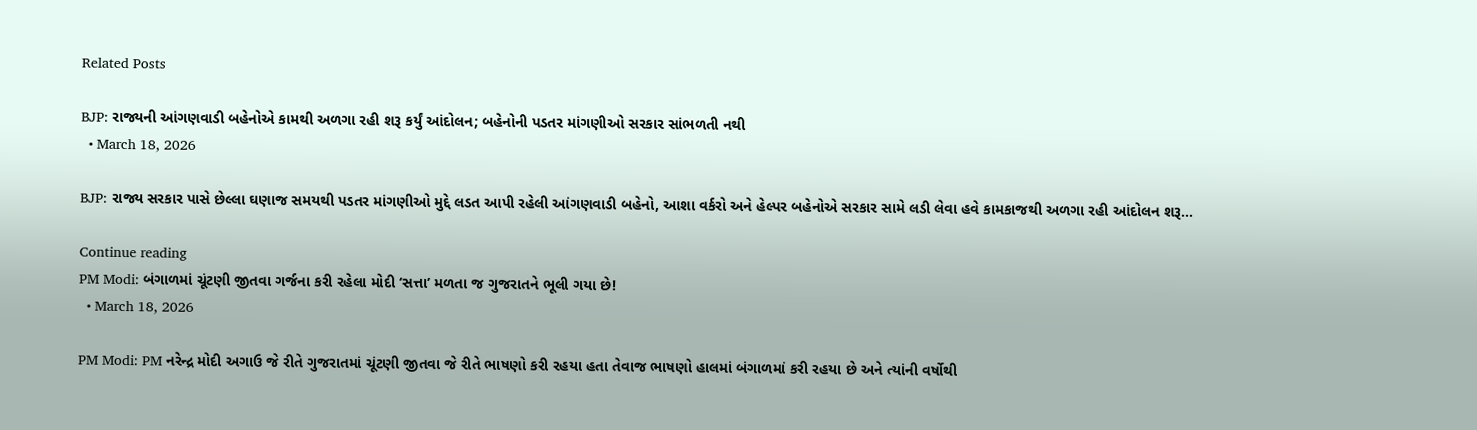Related Posts

BJP: રાજ્યની આંગણવાડી બહેનોએ કામથી અળગા રહી શરૂ કર્યું આંદોલન; બહેનોની પડતર માંગણીઓ સરકાર સાંભળતી નથી
  • March 18, 2026

BJP: રાજ્ય સરકાર પાસે છેલ્લા ઘણાજ સમયથી પડતર માંગણીઓ મુદ્દે લડત આપી રહેલી આંગણવાડી બહેનો, આશા વર્કરો અને હેલ્પર બહેનોએ સરકાર સામે લડી લેવા હવે કામકાજથી અળગા રહી આંદોલન શરૂ…

Continue reading
PM Modi: બંગાળમાં ચૂંટણી જીતવા ગર્જના કરી રહેલા મોદી ‘સત્તા’ મળતા જ ગુજરાતને ભૂલી ગયા છે!
  • March 18, 2026

PM Modi: PM નરેન્દ્ર મોદી અગાઉ જે રીતે ગુજરાતમાં ચૂંટણી જીતવા જે રીતે ભાષણો કરી રહયા હતા તેવાજ ભાષણો હાલમાં બંગાળમાં કરી રહયા છે અને ત્યાંની વર્ષોથી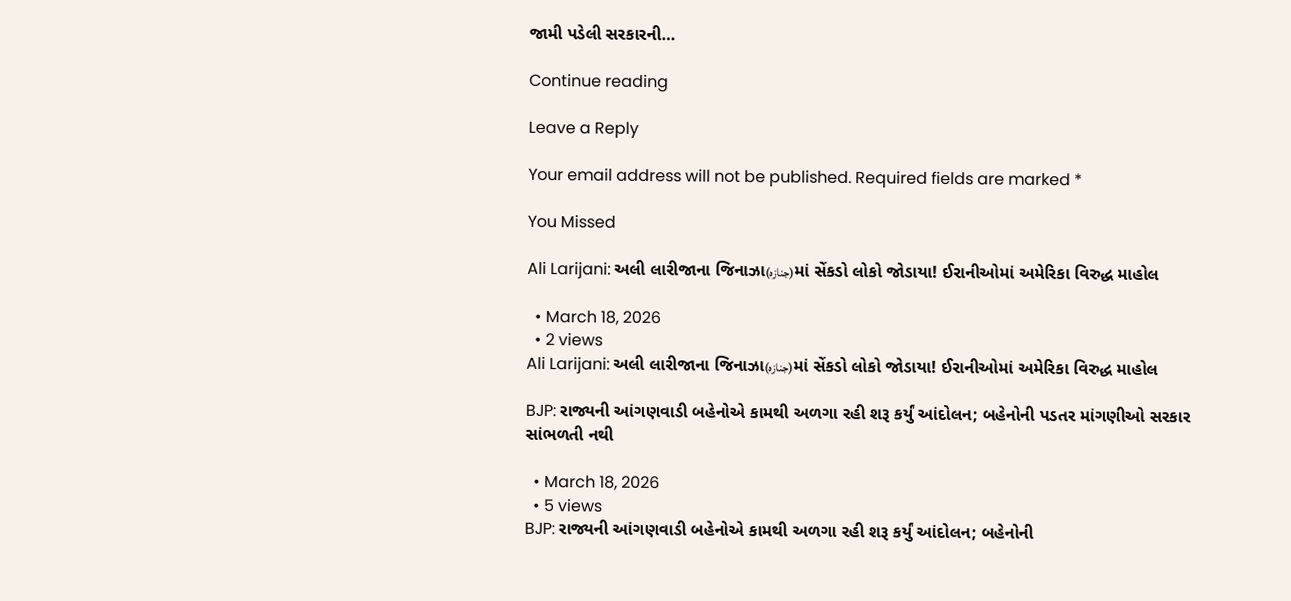જામી પડેલી સરકારની…

Continue reading

Leave a Reply

Your email address will not be published. Required fields are marked *

You Missed

Ali Larijani: અલી લારીજાના જિનાઝા(جنازہ)માં સેંકડો લોકો જોડાયા! ઈરાનીઓમાં અમેરિકા વિરુદ્ધ માહોલ

  • March 18, 2026
  • 2 views
Ali Larijani: અલી લારીજાના જિનાઝા(جنازہ)માં સેંકડો લોકો જોડાયા! ઈરાનીઓમાં અમેરિકા વિરુદ્ધ માહોલ

BJP: રાજ્યની આંગણવાડી બહેનોએ કામથી અળગા રહી શરૂ કર્યું આંદોલન; બહેનોની પડતર માંગણીઓ સરકાર સાંભળતી નથી

  • March 18, 2026
  • 5 views
BJP: રાજ્યની આંગણવાડી બહેનોએ કામથી અળગા રહી શરૂ કર્યું આંદોલન; બહેનોની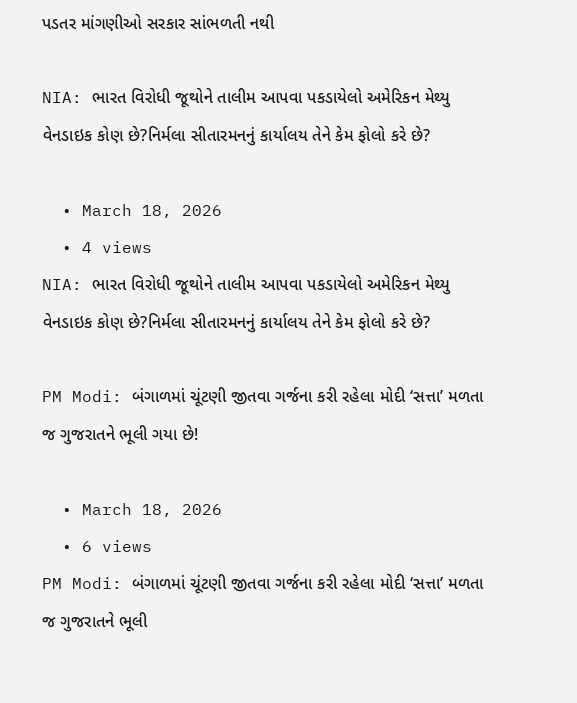પડતર માંગણીઓ સરકાર સાંભળતી નથી

NIA: ભારત વિરોધી જૂથોને તાલીમ આપવા પકડાયેલો અમેરિકન મેથ્યુ વેનડાઇક કોણ છે?નિર્મલા સીતારમનનું કાર્યાલય તેને કેમ ફોલો કરે છે?

  • March 18, 2026
  • 4 views
NIA: ભારત વિરોધી જૂથોને તાલીમ આપવા પકડાયેલો અમેરિકન મેથ્યુ વેનડાઇક કોણ છે?નિર્મલા સીતારમનનું કાર્યાલય તેને કેમ ફોલો કરે છે?

PM Modi: બંગાળમાં ચૂંટણી જીતવા ગર્જના કરી રહેલા મોદી ‘સત્તા’ મળતા જ ગુજરાતને ભૂલી ગયા છે!

  • March 18, 2026
  • 6 views
PM Modi: બંગાળમાં ચૂંટણી જીતવા ગર્જના કરી રહેલા મોદી ‘સત્તા’ મળતા જ ગુજરાતને ભૂલી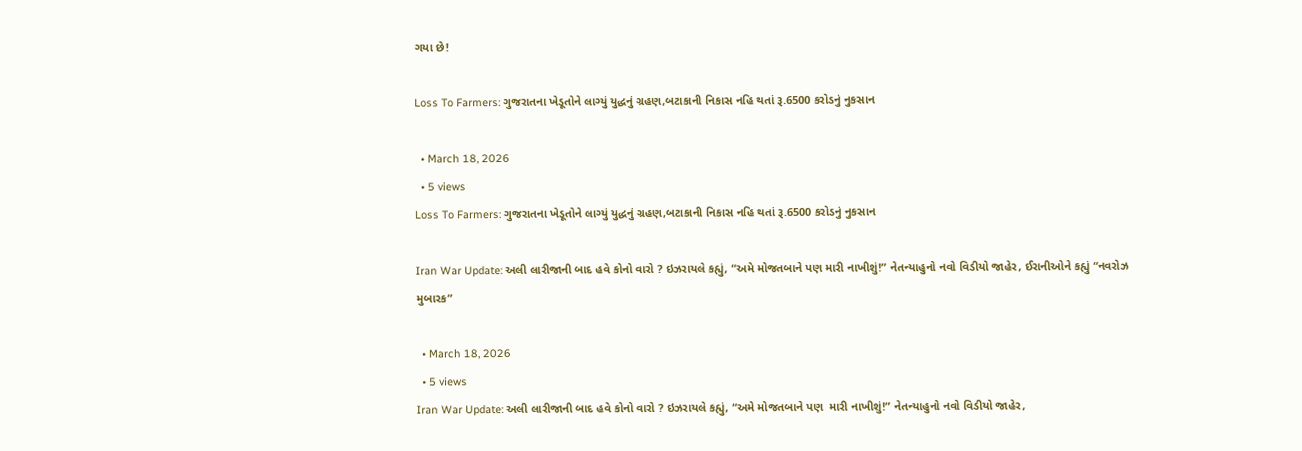ગયા છે!

Loss To Farmers: ગુજરાતના ખેડૂતોને લાગ્યું યુદ્ધનું ગ્રહણ,બટાકાની નિકાસ નહિ થતાં રૂ.6500 કરોડનું નુકસાન

  • March 18, 2026
  • 5 views
Loss To Farmers: ગુજરાતના ખેડૂતોને લાગ્યું યુદ્ધનું ગ્રહણ,બટાકાની નિકાસ નહિ થતાં રૂ.6500 કરોડનું નુકસાન

Iran War Update: અલી લારીજાની બાદ હવે કોનો વારો ? ઇઝરાયલે કહ્યું, “અમે મોજતબાને પણ મારી નાખીશું!” નેતન્યાહુનો નવો વિડીયો જાહેર, ઈરાનીઓને કહ્યું “નવરોઝ મુબારક”

  • March 18, 2026
  • 5 views
Iran War Update: અલી લારીજાની બાદ હવે કોનો વારો ? ઇઝરાયલે કહ્યું, “અમે મોજતબાને પણ  મારી નાખીશું!” નેતન્યાહુનો નવો વિડીયો જાહેર,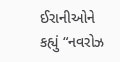ઈરાનીઓને કહ્યું “નવરોઝ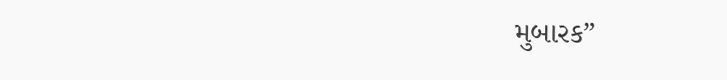મુબારક”